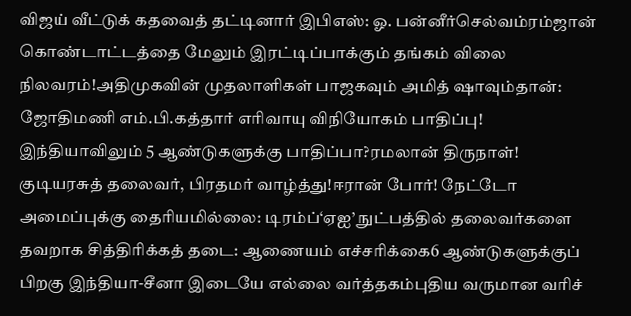விஜய் வீட்டுக் கதவைத் தட்டினார் இபிஎஸ்: ஓ. பன்னீர்செல்வம்ரம்ஜான் கொண்டாட்டத்தை மேலும் இரட்டிப்பாக்கும் தங்கம் விலை நிலவரம்!அதிமுகவின் முதலாளிகள் பாஜகவும் அமித் ஷாவும்தான்: ஜோதிமணி எம்.பி.கத்தார் எரிவாயு விநியோகம் பாதிப்பு! இந்தியாவிலும் 5 ஆண்டுகளுக்கு பாதிப்பா?ரமலான் திருநாள்! குடியரசுத் தலைவர், பிரதமர் வாழ்த்து!ஈரான் போர்! நேட்டோ அமைப்புக்கு தைரியமில்லை: டிரம்ப்‘ஏஐ’ நுட்பத்தில் தலைவர்களை தவறாக சித்திரிக்கத் தடை: ஆணையம் எச்சரிக்கை6 ஆண்டுகளுக்குப் பிறகு இந்தியா-சீனா இடையே எல்லை வர்த்தகம்புதிய வருமான வரிச்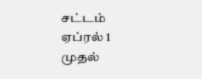சட்டம் ஏப்ரல் 1 முதல்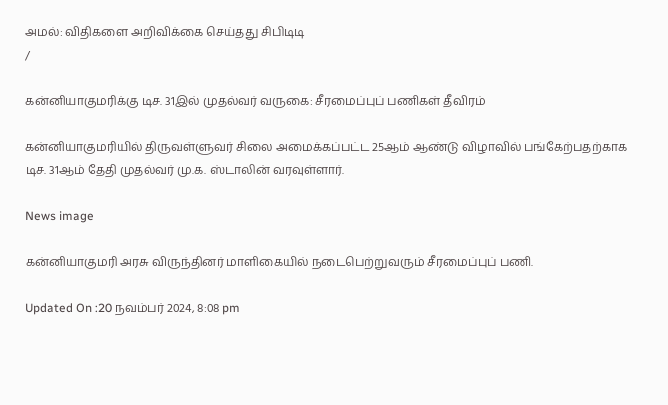அமல்: விதிகளை அறிவிக்கை செய்தது சிபிடிடி
/

கன்னியாகுமரிக்கு டிச. 31இல் முதல்வர் வருகை: சீரமைப்புப் பணிகள் தீவிரம்

கன்னியாகுமரியில் திருவள்ளுவர் சிலை அமைக்கப்பட்ட 25ஆம் ஆண்டு விழாவில் பங்கேற்பதற்காக டிச. 31ஆம் தேதி முதல்வர் மு.க. ஸ்டாலின் வரவுள்ளார்.

News image

கன்னியாகுமரி அரசு விருந்தினர் மாளிகையில் நடைபெற்றுவரும் சீரமைப்புப் பணி.

Updated On :20 நவம்பர் 2024, 8:08 pm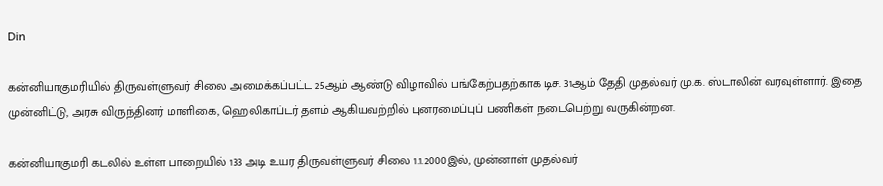Din

கன்னியாகுமரியில் திருவள்ளுவர் சிலை அமைக்கப்பட்ட 25ஆம் ஆண்டு விழாவில் பங்கேற்பதற்காக டிச. 31ஆம் தேதி முதல்வர் மு.க. ஸ்டாலின் வரவுள்ளார். இதை முன்னிட்டு, அரசு விருந்தினர் மாளிகை, ஹெலிகாப்டர் தளம் ஆகியவற்றில் புனரமைப்புப் பணிகள் நடைபெற்று வருகின்றன.

கன்னியாகுமரி கடலில் உள்ள பாறையில் 133 அடி உயர திருவள்ளுவர் சிலை 1.1.2000இல், முன்னாள் முதல்வர்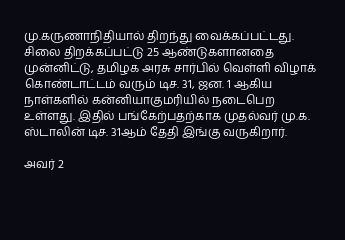மு.கருணாநிதியால் திறந்து வைக்கப்பட்டது. சிலை திறக்கப்பட்டு 25 ஆண்டுகளானதை முன்னிட்டு, தமிழக அரசு சார்பில் வெள்ளி விழாக் கொண்டாட்டம் வரும் டிச. 31, ஜன. 1 ஆகிய நாள்களில் கன்னியாகுமரியில் நடைபெற உள்ளது. இதில் பங்கேற்பதற்காக முதல்வர் மு.க. ஸ்டாலின் டிச. 31ஆம் தேதி இங்கு வருகிறார்.

அவர் 2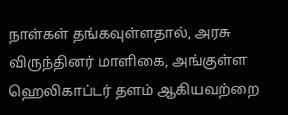நாள்கள் தங்கவுள்ளதால், அரசு விருந்தினர் மாளிகை, அங்குள்ள ஹெலிகாப்டர் தளம் ஆகியவற்றை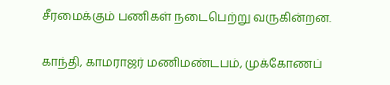சீரமைக்கும் பணிகள் நடைபெற்று வருகின்றன.

காந்தி, காமராஜர் மணிமண்டபம், முக்கோணப்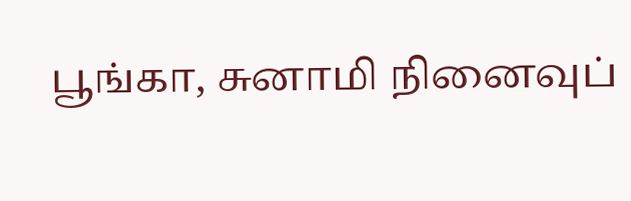பூங்கா, சுனாமி நினைவுப்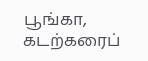பூங்கா, கடற்கரைப்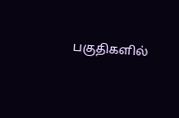பகுதிகளில்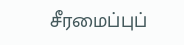சீரமைப்புப்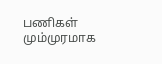பணிகள் மும்முரமாக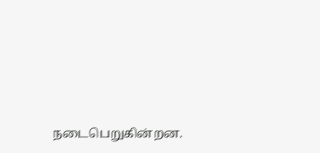நடைபெறுகின்றன.